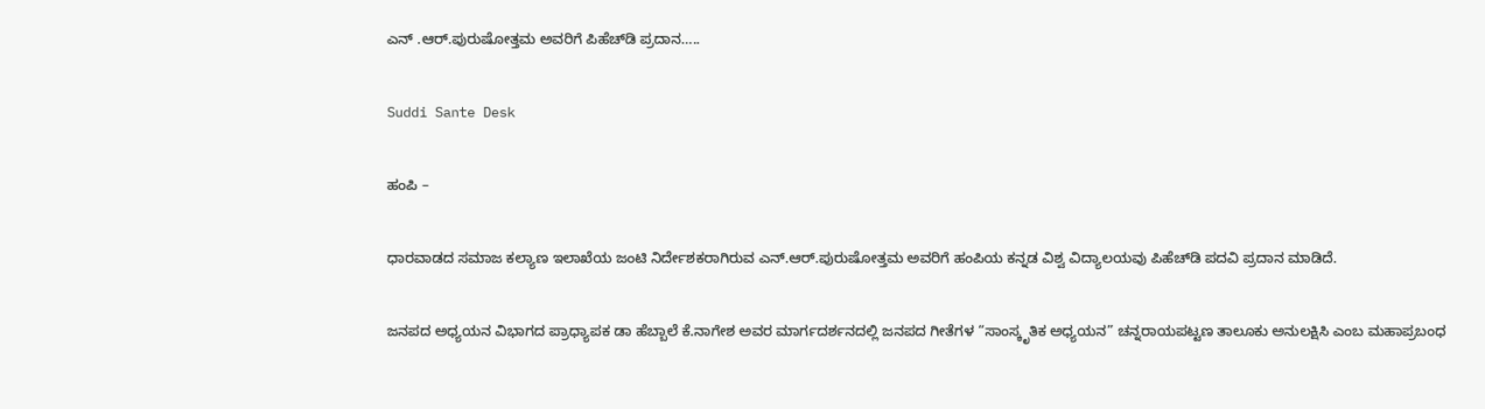ಎನ್ .ಆರ್.ಪುರುಷೋತ್ತಮ ಅವರಿಗೆ ಪಿಹೆಚ್‌ಡಿ ಪ್ರದಾನ…..

Suddi Sante Desk

ಹಂಪಿ –

ಧಾರವಾಡದ ಸಮಾಜ ಕಲ್ಯಾಣ ಇಲಾಖೆಯ ಜಂಟಿ ನಿರ್ದೇಶಕರಾಗಿರುವ ಎನ್.ಆರ್.ಪುರುಷೋತ್ತಮ ಅವರಿಗೆ ಹಂಪಿಯ ಕನ್ನಡ ವಿಶ್ವ ವಿದ್ಯಾಲಯವು ಪಿಹೆಚ್‌ಡಿ ಪದವಿ ಪ್ರದಾನ ಮಾಡಿದೆ.

ಜನಪದ ಅಧ್ಯಯನ ವಿಭಾಗದ ಪ್ರಾಧ್ಯಾಪಕ ಡಾ ಹೆಬ್ಬಾಲೆ ಕೆ.ನಾಗೇಶ ಅವರ ಮಾರ್ಗದರ್ಶನದಲ್ಲಿ ಜನಪದ ಗೀತೆಗಳ “ಸಾಂಸ್ಕೃತಿಕ ಅಧ್ಯಯನ” ಚನ್ನರಾಯಪಟ್ಟಣ ತಾಲೂಕು ಅನುಲಕ್ಷಿಸಿ ಎಂಬ ಮಹಾಪ್ರಬಂಧ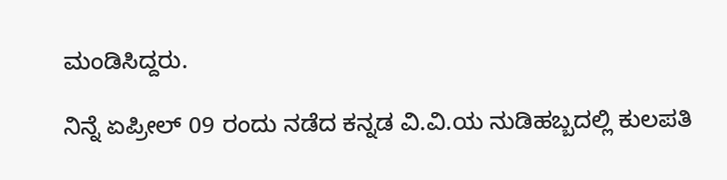ಮಂಡಿಸಿದ್ದರು.

ನಿನ್ನೆ ಏಪ್ರೀಲ್ 09 ರಂದು ನಡೆದ ಕನ್ನಡ ವಿ.ವಿ.ಯ ನುಡಿಹಬ್ಬದಲ್ಲಿ ಕುಲಪತಿ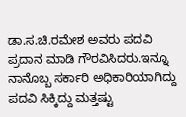ಡಾ.ಸ.ಚಿ.ರಮೇಶ ಅವರು ಪದವಿ ಪ್ರದಾನ ಮಾಡಿ ಗೌರವಿಸಿದರು.ಇನ್ನೂ ನಾನೊಬ್ಬ ಸರ್ಕಾರಿ ಅಧಿಕಾರಿಯಾಗಿದ್ದು ಪದವಿ ಸಿಕ್ಕಿದ್ದು ಮತ್ತಷ್ಟು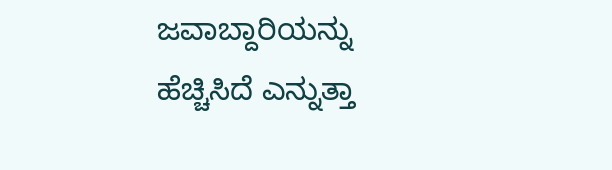ಜವಾಬ್ದಾರಿಯನ್ನು ಹೆಚ್ಚಿಸಿದೆ ಎನ್ನುತ್ತಾ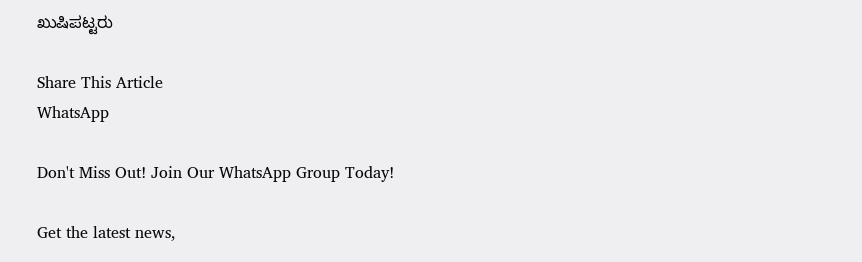ಖುಷಿಪಟ್ಟರು

Share This Article
WhatsApp

Don't Miss Out! Join Our WhatsApp Group Today!

Get the latest news,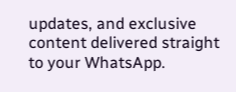updates, and exclusive content delivered straight to your WhatsApp.